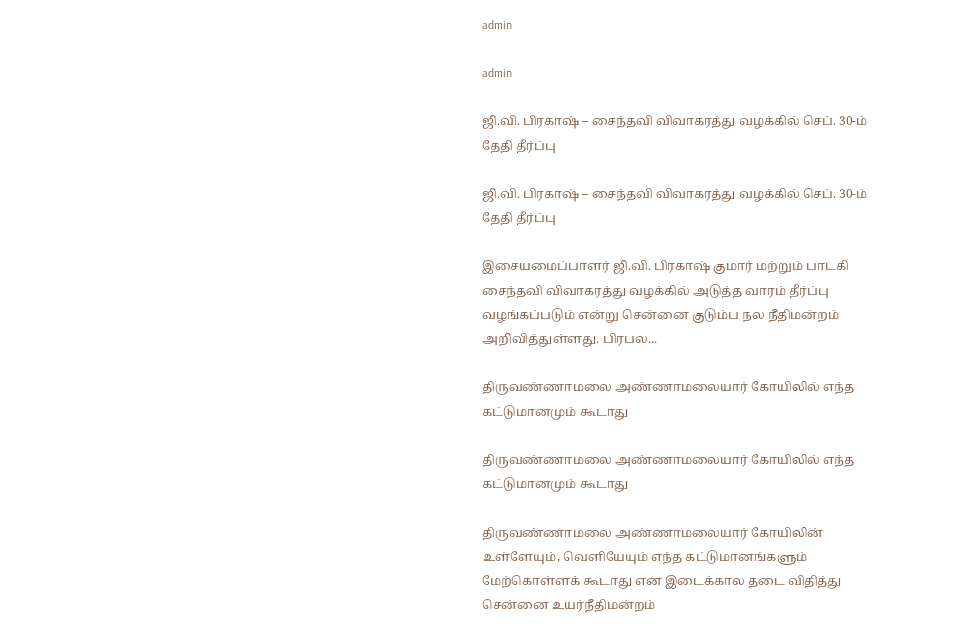admin

admin

ஜி.வி. பிரகாஷ் – சைந்தவி விவாகரத்து வழக்கில் செப். 30-ம் தேதி தீர்ப்பு

ஜி.வி. பிரகாஷ் – சைந்தவி விவாகரத்து வழக்கில் செப். 30-ம் தேதி தீர்ப்பு

இசையமைப்பாளர் ஜி.வி. பிரகாஷ் குமார் மற்றும் பாடகி சைந்தவி விவாகரத்து வழக்கில் அடுத்த வாரம் தீர்ப்பு வழங்கப்படும் என்று சென்னை குடும்ப நல நீதிமன்றம் அறிவித்துள்ளது. பிரபல...

திருவண்ணாமலை அண்ணாமலையார் கோயிலில் எந்த கட்டுமானமும் கூடாது

திருவண்ணாமலை அண்ணாமலையார் கோயிலில் எந்த கட்டுமானமும் கூடாது

திருவண்ணாமலை அண்ணாமலையார் கோயிலின் உள்ளேயும், வெளியேயும் எந்த கட்டுமானங்களும் மேற்கொள்ளக் கூடாது என இடைக்கால தடை விதித்து சென்னை உயர்நீதிமன்றம்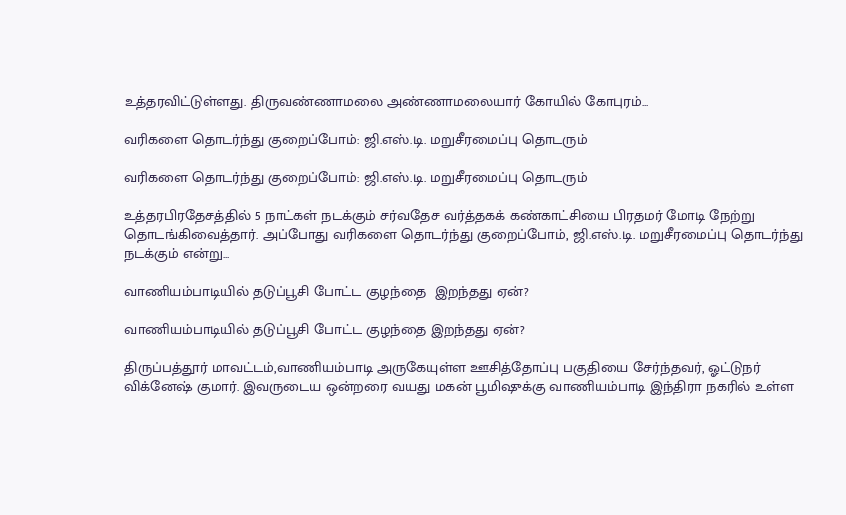உத்தரவிட்டுள்ளது. திருவண்ணாமலை அண்ணாமலையார் கோயில் கோபுரம்...

வரிகளை தொடர்ந்து குறைப்போம்: ஜி.எஸ்.டி. மறுசீரமைப்பு தொடரும்

வரிகளை தொடர்ந்து குறைப்போம்: ஜி.எஸ்.டி. மறுசீரமைப்பு தொடரும்

உத்தரபிரதேசத்தில் 5 நாட்கள் நடக்கும் சர்வதேச வர்த்தகக் கண்காட்சியை பிரதமர் மோடி நேற்று தொடங்கிவைத்தார். அப்போது வரிகளை தொடர்ந்து குறைப்போம், ஜி.எஸ்.டி. மறுசீரமைப்பு தொடர்ந்து நடக்கும் என்று...

வாணியம்பாடியில் தடுப்பூசி போட்ட குழந்தை  இறந்தது ஏன்?

வாணியம்பாடியில் தடுப்பூசி போட்ட குழந்தை இறந்தது ஏன்?

திருப்பத்தூர் மாவட்டம்,வாணியம்பாடி அருகேயுள்ள ஊசித்தோப்பு பகுதியை சேர்ந்தவர், ஓட்டுநர் விக்னேஷ் குமார். இவருடைய ஒன்றரை வயது மகன் பூமிஷுக்கு வாணியம்பாடி இந்திரா நகரில் உள்ள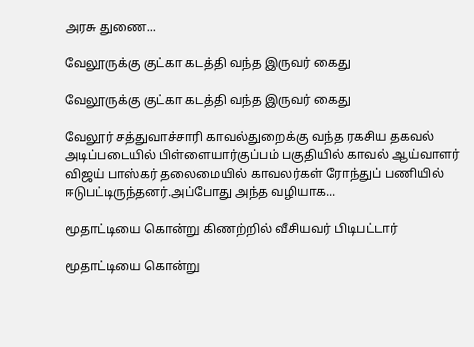அரசு துணை...

வேலூருக்கு குட்கா கடத்தி வந்த இருவர் கைது

வேலூருக்கு குட்கா கடத்தி வந்த இருவர் கைது

வேலூர் சத்துவாச்சாரி காவல்துறைக்கு வந்த ரகசிய தகவல் அடிப்படையில் பிள்ளையார்குப்பம் பகுதியில் காவல் ஆய்வாளர் விஜய் பாஸ்கர் தலைமையில் காவலர்கள் ரோந்துப் பணியில் ஈடுபட்டிருந்தனர்.அப்போது அந்த வழியாக...

மூதாட்டியை கொன்று கிணற்றில் வீசியவர் பிடிபட்டார்

மூதாட்டியை கொன்று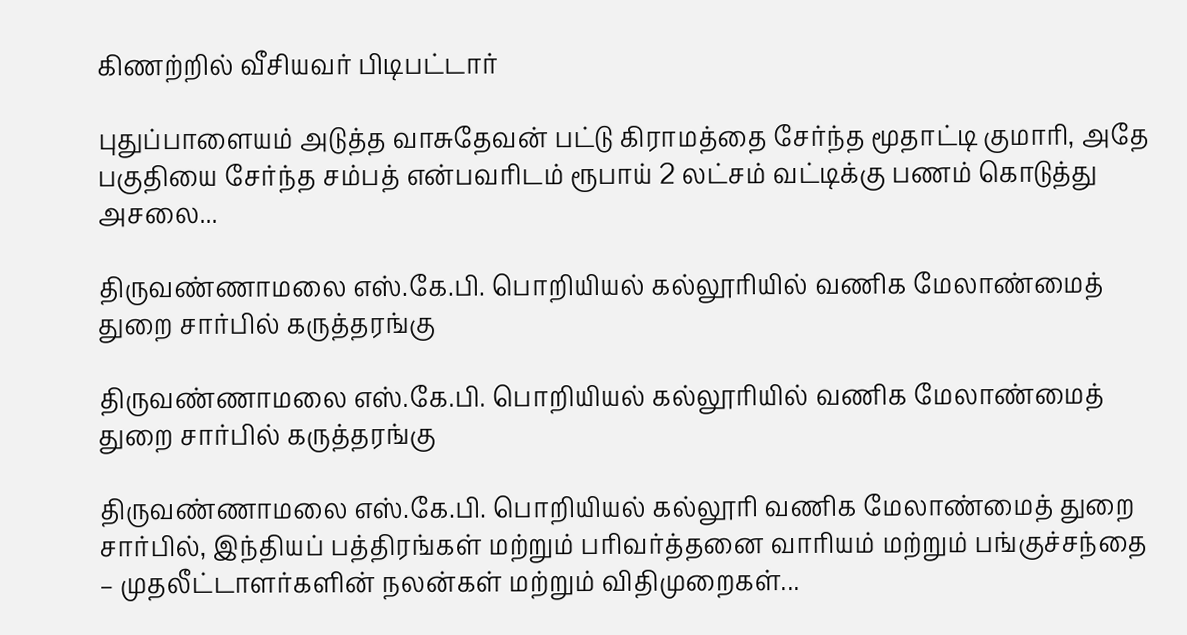கிணற்றில் வீசியவர் பிடிபட்டார்

புதுப்பாளையம் அடுத்த வாசுதேவன் பட்டு கிராமத்தை சேர்ந்த மூதாட்டி குமாரி, அதே பகுதியை சேர்ந்த சம்பத் என்பவரிடம் ரூபாய் 2 லட்சம் வட்டிக்கு பணம் கொடுத்து அசலை...

திருவண்ணாமலை எஸ்.கே.பி. பொறியியல் கல்லூரியில் வணிக மேலாண்மைத் துறை சார்பில் கருத்தரங்கு

திருவண்ணாமலை எஸ்.கே.பி. பொறியியல் கல்லூரியில் வணிக மேலாண்மைத் துறை சார்பில் கருத்தரங்கு

திருவண்ணாமலை எஸ்.கே.பி. பொறியியல் கல்லூரி வணிக மேலாண்மைத் துறை சார்பில், இந்தியப் பத்திரங்கள் மற்றும் பரிவர்த்தனை வாரியம் மற்றும் பங்குச்சந்தை – முதலீட்டாளர்களின் நலன்கள் மற்றும் விதிமுறைகள்...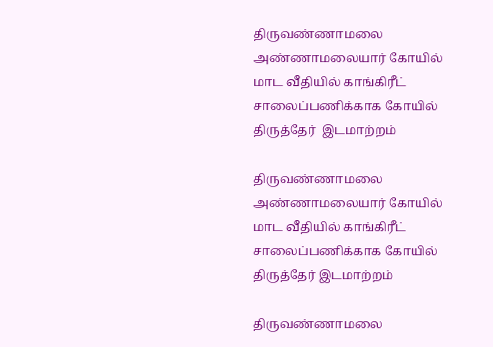திருவண்ணாமலை அண்ணாமலையார் கோயில் மாட வீதியில் காங்கிரீட் சாலைப்பணிக்காக கோயில்  திருத்தேர்  இடமாற்றம்

திருவண்ணாமலை அண்ணாமலையார் கோயில் மாட வீதியில் காங்கிரீட் சாலைப்பணிக்காக கோயில் திருத்தேர் இடமாற்றம்

திருவண்ணாமலை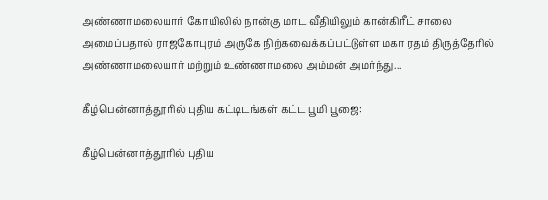அண்ணாமலையார் கோயிலில் நான்கு மாட வீதியிலும் கான்கிரீட் சாலை அமைப்பதால் ராஜகோபுரம் அருகே நிற்கவைக்கப்பட்டுள்ள மகா ரதம் திருத்தேரில் அண்ணாமலையார் மற்றும் உண்ணாமலை அம்மன் அமர்ந்து...

கீழ்பென்னாத்தூரில் புதிய கட்டிடங்கள் கட்ட பூமி பூஜை:

கீழ்பென்னாத்தூரில் புதிய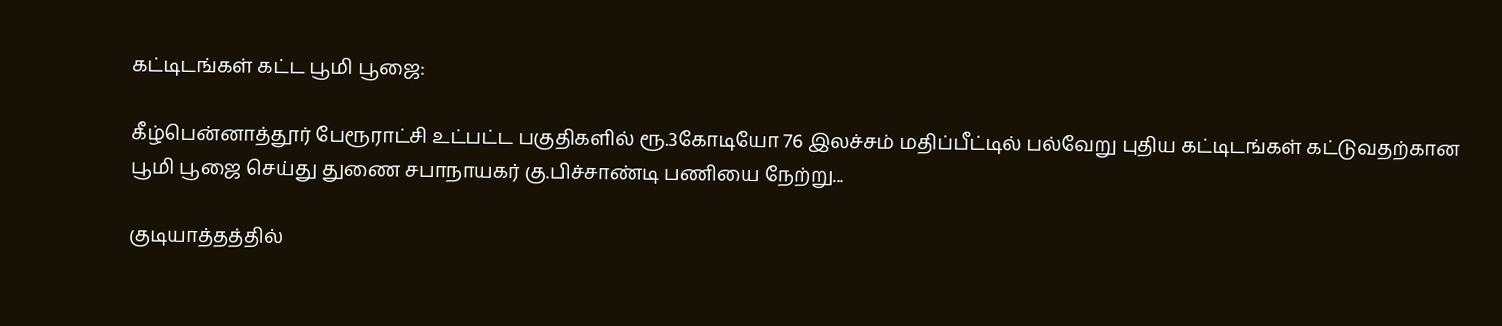கட்டிடங்கள் கட்ட பூமி பூஜை:

கீழ்பென்னாத்தூர் பேரூராட்சி உட்பட்ட பகுதிகளில் ரூ.3கோடியோ 76 இலச்சம் மதிப்பீட்டில் பல்வேறு புதிய கட்டிடங்கள் கட்டுவதற்கான பூமி பூஜை செய்து துணை சபாநாயகர் கு.பிச்சாண்டி பணியை நேற்று...

குடியாத்தத்தில்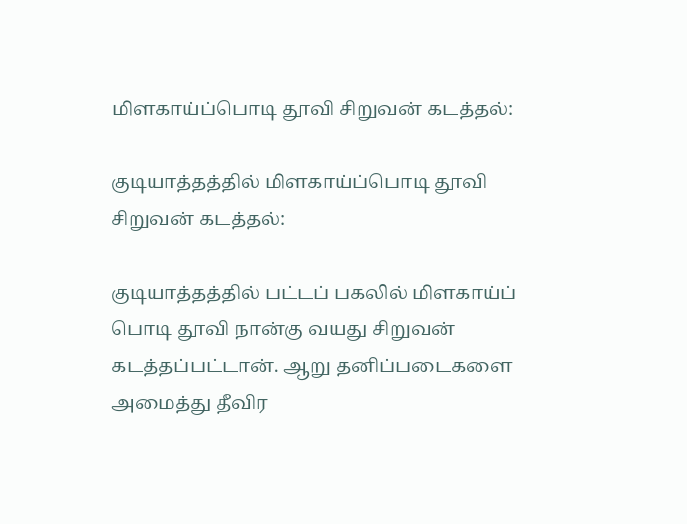மிளகாய்ப்பொடி தூவி சிறுவன் கடத்தல்:

குடியாத்தத்தில் மிளகாய்ப்பொடி தூவி சிறுவன் கடத்தல்:

குடியாத்தத்தில் பட்டப் பகலில் மிளகாய்ப் பொடி தூவி நான்கு வயது சிறுவன் கடத்தப்பட்டான்‌. ஆறு தனிப்படைகளை அமைத்து தீவிர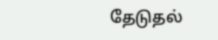தேடுதல்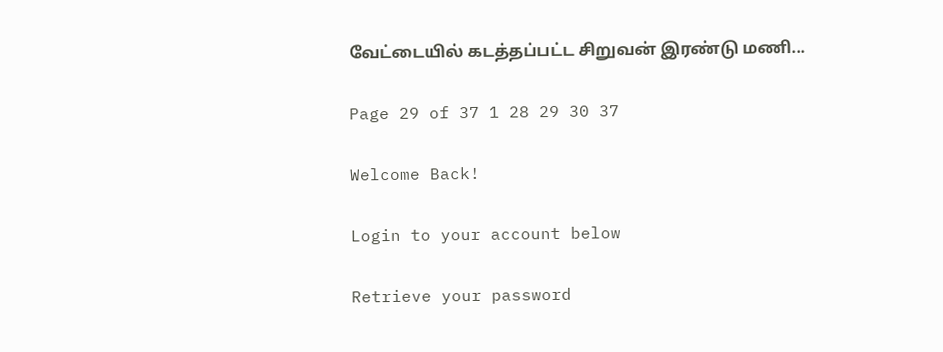வேட்டையில் கடத்தப்பட்ட சிறுவன் இரண்டு மணி...

Page 29 of 37 1 28 29 30 37

Welcome Back!

Login to your account below

Retrieve your password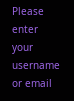Please enter your username or email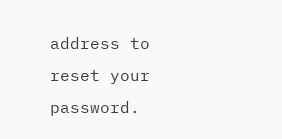address to reset your password.